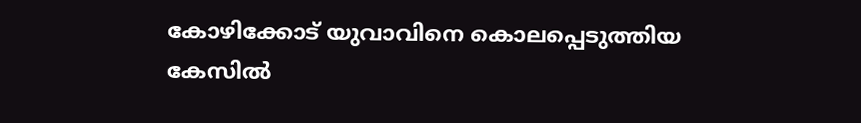കോഴിക്കോട് യുവാവിനെ കൊലപ്പെടുത്തിയ കേസിൽ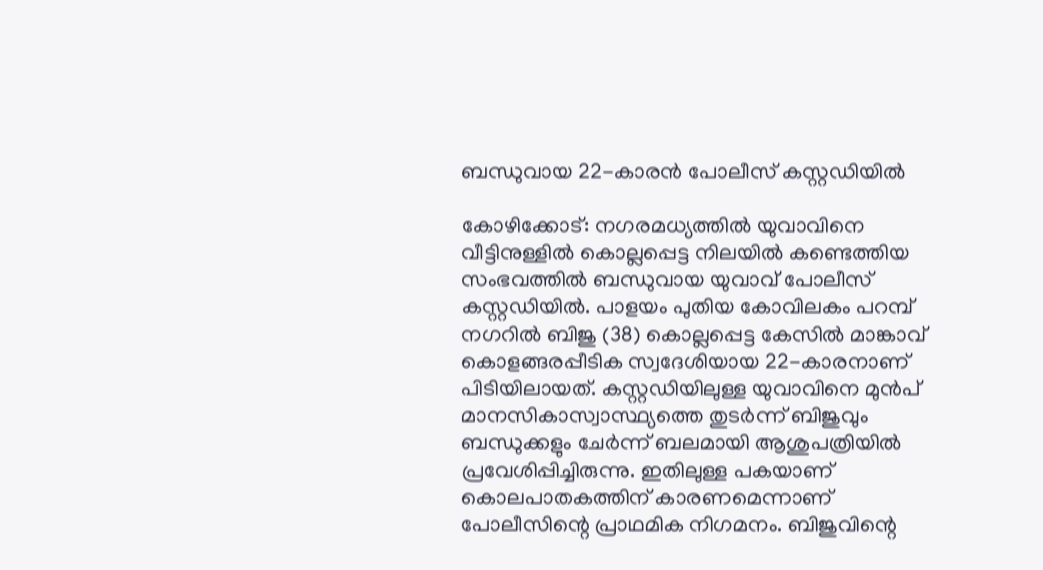ബന്ധുവായ 22-കാരൻ പോലീസ് കസ്റ്റഡിയിൽ

കോഴിക്കോട്: നഗരമധ്യത്തിൽ യുവാവിനെ വീട്ടിനുള്ളിൽ കൊല്ലപ്പെട്ട നിലയിൽ കണ്ടെത്തിയ സംഭവത്തിൽ ബന്ധുവായ യുവാവ് പോലീസ് കസ്റ്റഡിയിൽ. പാളയം പുതിയ കോവിലകം പറമ്പ് നഗറിൽ ബിജു (38) കൊല്ലപ്പെട്ട കേസിൽ മാങ്കാവ് കൊളങ്ങരപ്പീടിക സ്വദേശിയായ 22-കാരനാണ് പിടിയിലായത്. കസ്റ്റഡിയിലുള്ള യുവാവിനെ മുൻപ് മാനസികാസ്വാസ്ഥ്യത്തെ തുടർന്ന് ബിജുവും ബന്ധുക്കളും ചേർന്ന് ബലമായി ആശുപത്രിയിൽ പ്രവേശിപ്പിച്ചിരുന്നു. ഇതിലുള്ള പകയാണ് കൊലപാതകത്തിന് കാരണമെന്നാണ് പോലീസിന്റെ പ്രാഥമിക നിഗമനം. ബിജുവിന്റെ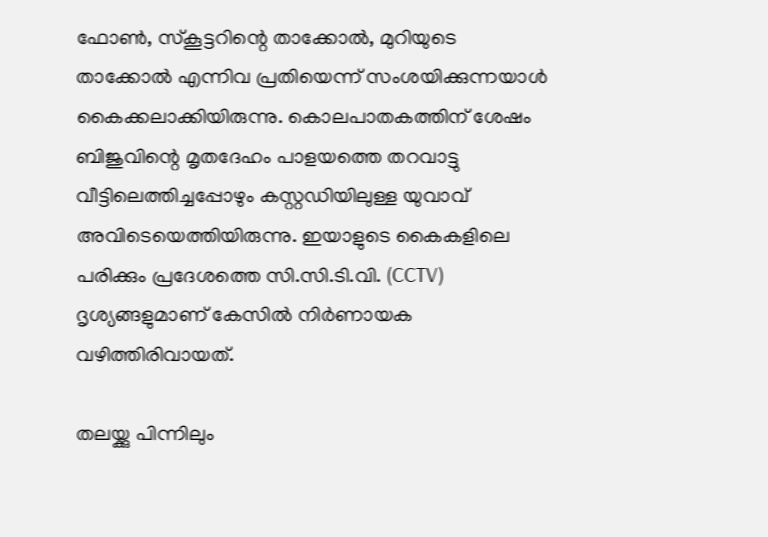ഫോൺ, സ്കൂട്ടറിന്റെ താക്കോൽ, മുറിയുടെ താക്കോൽ എന്നിവ പ്രതിയെന്ന് സംശയിക്കുന്നയാൾ കൈക്കലാക്കിയിരുന്നു. കൊലപാതകത്തിന് ശേഷം ബിജുവിന്റെ മൃതദേഹം പാളയത്തെ തറവാട്ടു വീട്ടിലെത്തിച്ചപ്പോഴും കസ്റ്റഡിയിലുള്ള യുവാവ് അവിടെയെത്തിയിരുന്നു. ഇയാളുടെ കൈകളിലെ പരിക്കും പ്രദേശത്തെ സി.സി.ടി.വി. (CCTV) ദൃശ്യങ്ങളുമാണ് കേസിൽ നിർണായക വഴിത്തിരിവായത്.

തലയ്ക്കു പിന്നിലും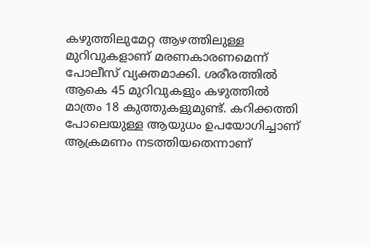കഴുത്തിലുമേറ്റ ആഴത്തിലുള്ള മുറിവുകളാണ് മരണകാരണമെന്ന് പോലീസ് വ്യക്തമാക്കി. ശരീരത്തിൽ ആകെ 45 മുറിവുകളും കഴുത്തിൽ മാത്രം 18 കുത്തുകളുമുണ്ട്. കറിക്കത്തി പോലെയുള്ള ആയുധം ഉപയോഗിച്ചാണ് ആക്രമണം നടത്തിയതെന്നാണ്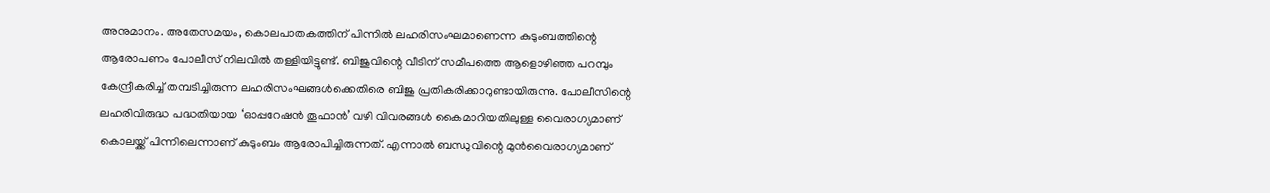അനുമാനം. അതേസമയം, കൊലപാതകത്തിന് പിന്നിൽ ലഹരിസംഘമാണെന്ന കുടുംബത്തിന്റെ ആരോപണം പോലീസ് നിലവിൽ തള്ളിയിട്ടുണ്ട്. ബിജുവിന്റെ വീടിന് സമീപത്തെ ആളൊഴിഞ്ഞ പറമ്പും കേന്ദ്രീകരിച്ച് തമ്പടിച്ചിരുന്ന ലഹരിസംഘങ്ങൾക്കെതിരെ ബിജു പ്രതികരിക്കാറുണ്ടായിരുന്നു. പോലീസിന്റെ ലഹരിവിരുദ്ധ പദ്ധതിയായ ‘ഓപ്പറേഷൻ തൂഫാൻ’ വഴി വിവരങ്ങൾ കൈമാറിയതിലുള്ള വൈരാഗ്യമാണ് കൊലയ്ക്ക് പിന്നിലെന്നാണ് കുടുംബം ആരോപിച്ചിരുന്നത്. എന്നാൽ ബന്ധുവിന്റെ മുൻവൈരാഗ്യമാണ്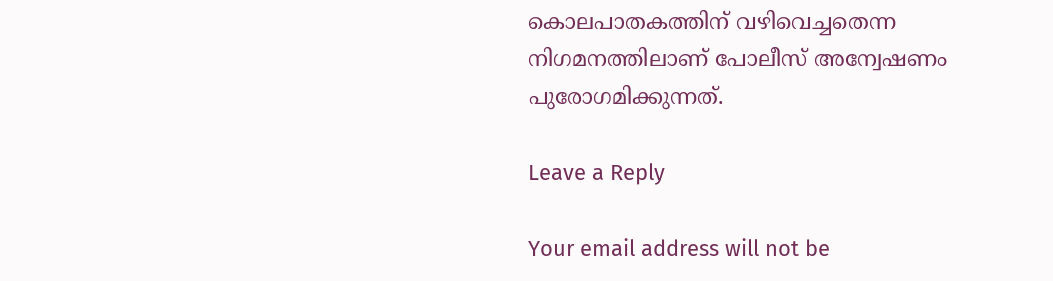കൊലപാതകത്തിന് വഴിവെച്ചതെന്ന നിഗമനത്തിലാണ് പോലീസ് അന്വേഷണം പുരോഗമിക്കുന്നത്.

Leave a Reply

Your email address will not be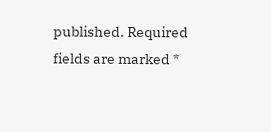published. Required fields are marked *